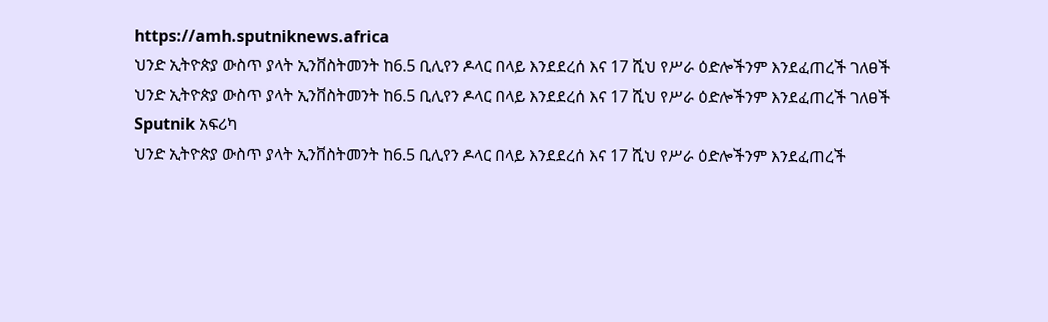https://amh.sputniknews.africa
ህንድ ኢትዮጵያ ውስጥ ያላት ኢንቨስትመንት ከ6.5 ቢሊየን ዶላር በላይ እንደደረሰ እና 17 ሺህ የሥራ ዕድሎችንም እንደፈጠረች ገለፀች
ህንድ ኢትዮጵያ ውስጥ ያላት ኢንቨስትመንት ከ6.5 ቢሊየን ዶላር በላይ እንደደረሰ እና 17 ሺህ የሥራ ዕድሎችንም እንደፈጠረች ገለፀች
Sputnik አፍሪካ
ህንድ ኢትዮጵያ ውስጥ ያላት ኢንቨስትመንት ከ6.5 ቢሊየን ዶላር በላይ እንደደረሰ እና 17 ሺህ የሥራ ዕድሎችንም እንደፈጠረች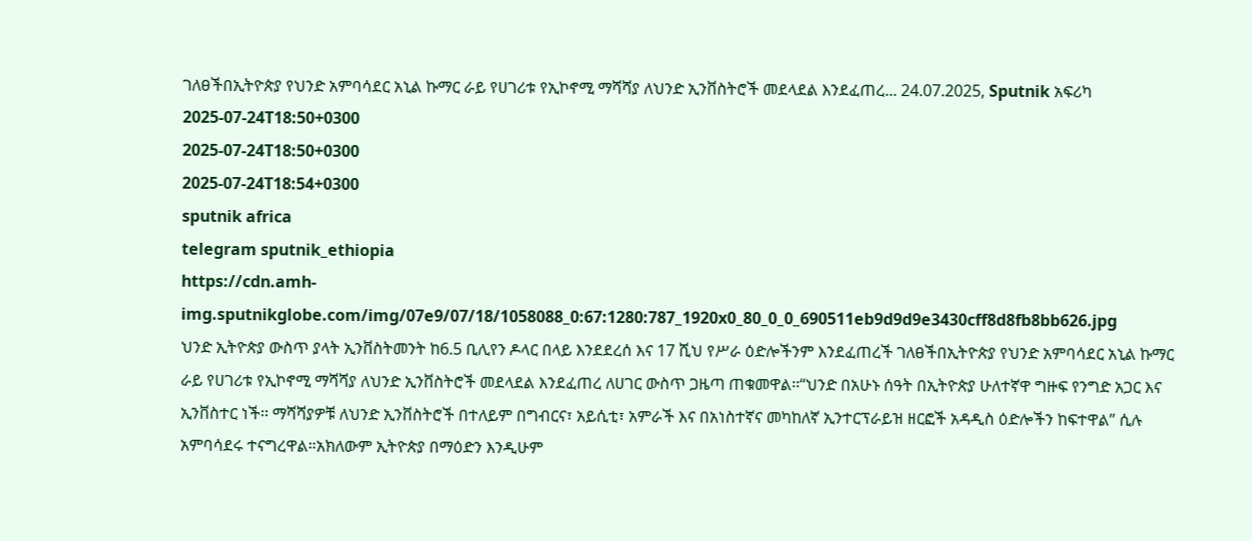ገለፀችበኢትዮጵያ የህንድ አምባሳደር አኒል ኩማር ራይ የሀገሪቱ የኢኮኖሚ ማሻሻያ ለህንድ ኢንቨስትሮች መደላደል እንደፈጠረ... 24.07.2025, Sputnik አፍሪካ
2025-07-24T18:50+0300
2025-07-24T18:50+0300
2025-07-24T18:54+0300
sputnik africa
telegram sputnik_ethiopia
https://cdn.amh-img.sputnikglobe.com/img/07e9/07/18/1058088_0:67:1280:787_1920x0_80_0_0_690511eb9d9d9e3430cff8d8fb8bb626.jpg
ህንድ ኢትዮጵያ ውስጥ ያላት ኢንቨስትመንት ከ6.5 ቢሊየን ዶላር በላይ እንደደረሰ እና 17 ሺህ የሥራ ዕድሎችንም እንደፈጠረች ገለፀችበኢትዮጵያ የህንድ አምባሳደር አኒል ኩማር ራይ የሀገሪቱ የኢኮኖሚ ማሻሻያ ለህንድ ኢንቨስትሮች መደላደል እንደፈጠረ ለሀገር ውስጥ ጋዜጣ ጠቁመዋል፡፡“ህንድ በአሁኑ ሰዓት በኢትዮጵያ ሁለተኛዋ ግዙፍ የንግድ አጋር እና ኢንቨስተር ነች፡፡ ማሻሻያዎቹ ለህንድ ኢንቨስትሮች በተለይም በግብርና፣ አይሲቲ፣ አምራች እና በአነስተኛና መካከለኛ ኢንተርፕራይዝ ዘርፎች አዳዲስ ዕድሎችን ከፍተዋል” ሲሉ አምባሳደሩ ተናግረዋል።አክለውም ኢትዮጵያ በማዕድን እንዲሁም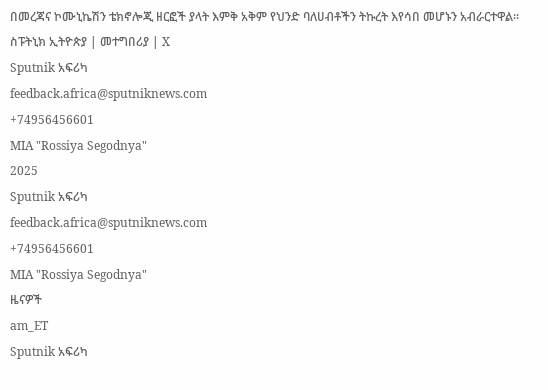በመረጃና ኮሙኒኬሽን ቴክኖሎጂ ዘርፎች ያላት እምቅ አቅም የህንድ ባለሀብቶችን ትኩረት እየሳበ መሆኑን አብራርተዋል። ስፑትኒክ ኢትዮጵያ | መተግበሪያ | X
Sputnik አፍሪካ
feedback.africa@sputniknews.com
+74956456601
MIA "Rossiya Segodnya"
2025
Sputnik አፍሪካ
feedback.africa@sputniknews.com
+74956456601
MIA "Rossiya Segodnya"
ዜናዎች
am_ET
Sputnik አፍሪካ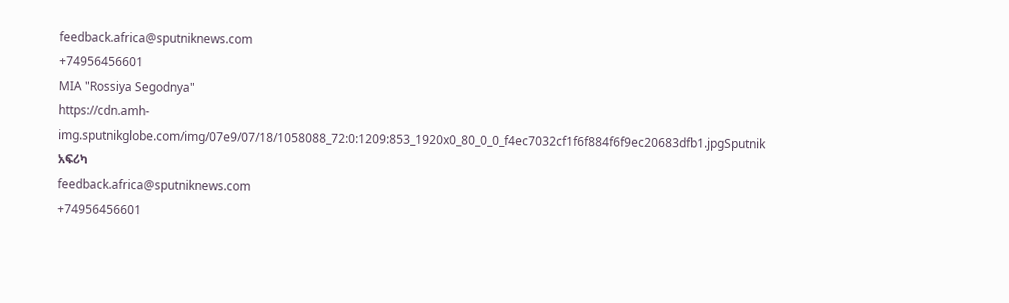feedback.africa@sputniknews.com
+74956456601
MIA "Rossiya Segodnya"
https://cdn.amh-img.sputnikglobe.com/img/07e9/07/18/1058088_72:0:1209:853_1920x0_80_0_0_f4ec7032cf1f6f884f6f9ec20683dfb1.jpgSputnik አፍሪካ
feedback.africa@sputniknews.com
+74956456601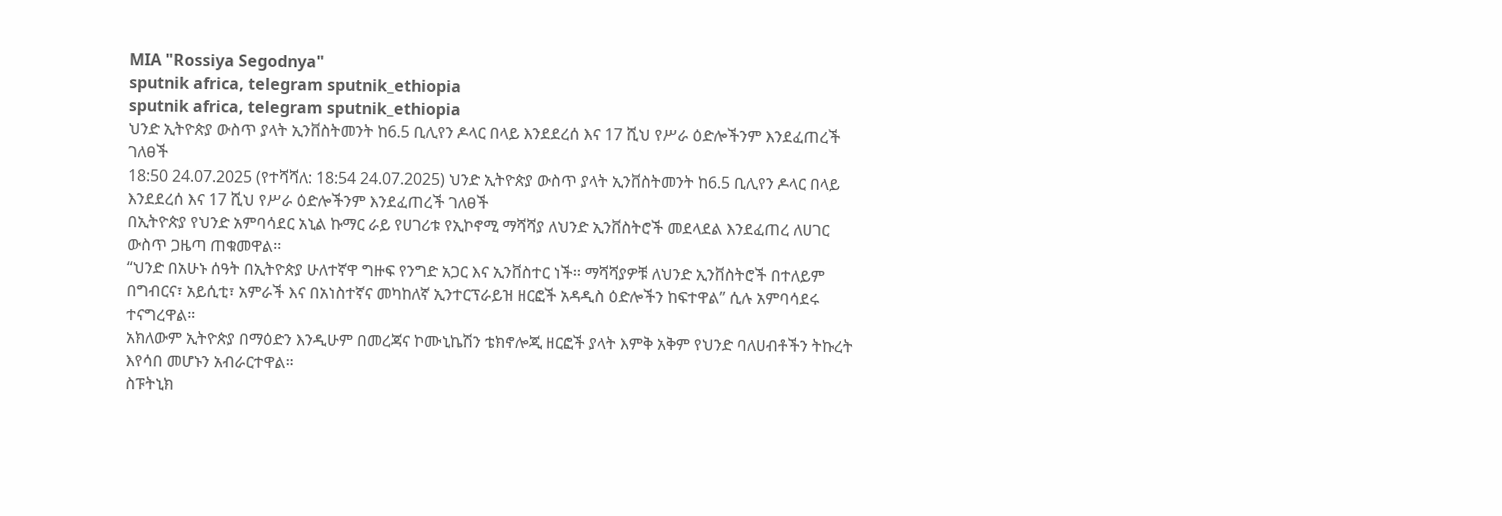MIA "Rossiya Segodnya"
sputnik africa, telegram sputnik_ethiopia
sputnik africa, telegram sputnik_ethiopia
ህንድ ኢትዮጵያ ውስጥ ያላት ኢንቨስትመንት ከ6.5 ቢሊየን ዶላር በላይ እንደደረሰ እና 17 ሺህ የሥራ ዕድሎችንም እንደፈጠረች ገለፀች
18:50 24.07.2025 (የተሻሻለ: 18:54 24.07.2025) ህንድ ኢትዮጵያ ውስጥ ያላት ኢንቨስትመንት ከ6.5 ቢሊየን ዶላር በላይ እንደደረሰ እና 17 ሺህ የሥራ ዕድሎችንም እንደፈጠረች ገለፀች
በኢትዮጵያ የህንድ አምባሳደር አኒል ኩማር ራይ የሀገሪቱ የኢኮኖሚ ማሻሻያ ለህንድ ኢንቨስትሮች መደላደል እንደፈጠረ ለሀገር ውስጥ ጋዜጣ ጠቁመዋል፡፡
“ህንድ በአሁኑ ሰዓት በኢትዮጵያ ሁለተኛዋ ግዙፍ የንግድ አጋር እና ኢንቨስተር ነች፡፡ ማሻሻያዎቹ ለህንድ ኢንቨስትሮች በተለይም በግብርና፣ አይሲቲ፣ አምራች እና በአነስተኛና መካከለኛ ኢንተርፕራይዝ ዘርፎች አዳዲስ ዕድሎችን ከፍተዋል” ሲሉ አምባሳደሩ ተናግረዋል።
አክለውም ኢትዮጵያ በማዕድን እንዲሁም በመረጃና ኮሙኒኬሽን ቴክኖሎጂ ዘርፎች ያላት እምቅ አቅም የህንድ ባለሀብቶችን ትኩረት እየሳበ መሆኑን አብራርተዋል።
ስፑትኒክ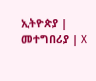ኢትዮጵያ | መተግበሪያ | X